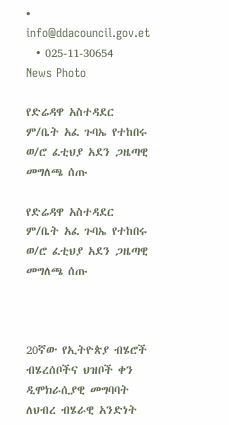• info@ddacouncil.gov.et
  • 025-11-30654
News Photo

የድሬዳዋ አስተዳደር ም/ቤት አፈ ጉባኤ የተከበሩ ወ/ሮ ፈቲህያ አደን ጋዜጣዊ መግለጫ ሰጡ

የድሬዳዋ አስተዳደር ም/ቤት አፈ ጉባኤ የተከበሩ ወ/ሮ ፈቲህያ አደን ጋዜጣዊ መግለጫ ሰጡ



20ኛው የኢትዮጵያ ብሄሮች ብሄረሰቦችና ህዝቦች ቀን ዲሞክራሲያዊ መግባባት ለህብረ ብሄራዊ አንድነት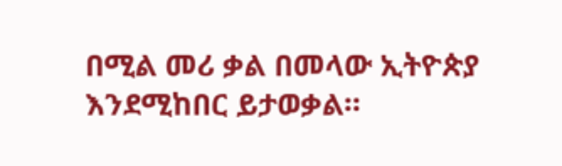በሚል መሪ ቃል በመላው ኢትዮጵያ እንደሚከበር ይታወቃል።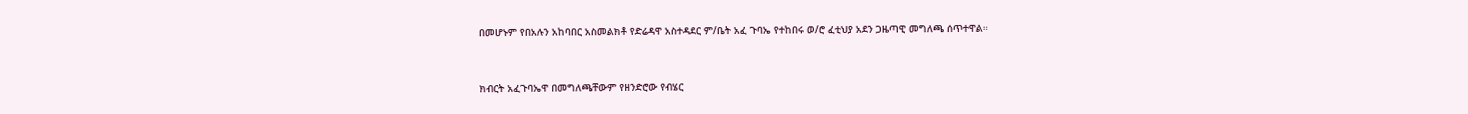በመሆኑም የበአሉን አከባበር አስመልክቶ የድሬዳዋ አስተዳደር ም/ቤት አፈ ጉባኤ የተከበሩ ወ/ሮ ፈቲህያ አደን ጋዜጣዊ መግለጫ ሰጥተዋል።



ክብርት አፈጉባኤዋ በመግለጫቸውም የዘንድሮው የብሄር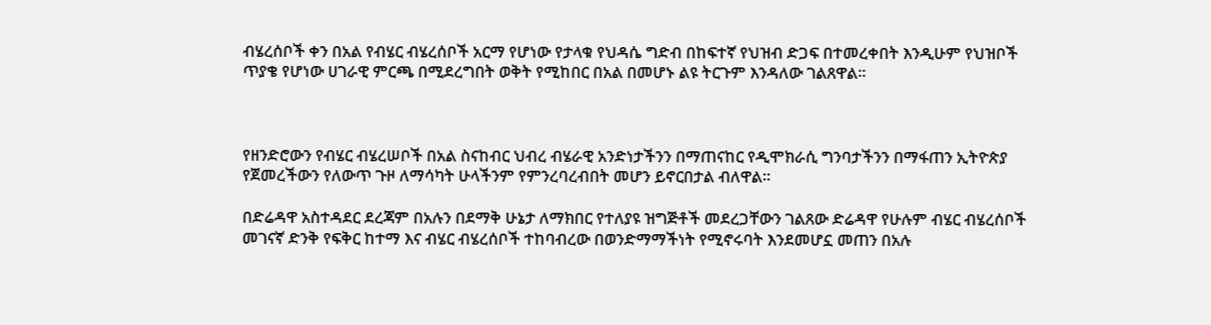ብሄረሰቦች ቀን በአል የብሄር ብሄረሰቦች አርማ የሆነው የታላቁ የህዳሴ ግድብ በከፍተኛ የህዝብ ድጋፍ በተመረቀበት እንዲሁም የህዝቦች ጥያቄ የሆነው ሀገራዊ ምርጫ በሚደረግበት ወቅት የሚከበር በአል በመሆኑ ልዩ ትርጉም እንዳለው ገልጸዋል።



የዘንድሮውን የብሄር ብሄረሠቦች በአል ስናከብር ህብረ ብሄራዊ አንድነታችንን በማጠናከር የዲሞክራሲ ግንባታችንን በማፋጠን ኢትዮጵያ የጀመረችውን የለውጥ ጉዞ ለማሳካት ሁላችንም የምንረባረብበት መሆን ይኖርበታል ብለዋል።

በድሬዳዋ አስተዳደር ደረጃም በአሉን በደማቅ ሁኔታ ለማክበር የተለያዩ ዝግጅቶች መደረጋቸውን ገልጸው ድሬዳዋ የሁሉም ብሄር ብሄረሰቦች መገናኛ ድንቅ የፍቅር ከተማ እና ብሄር ብሄረሰቦች ተከባብረው በወንድማማችነት የሚኖሩባት እንደመሆኗ መጠን በአሉ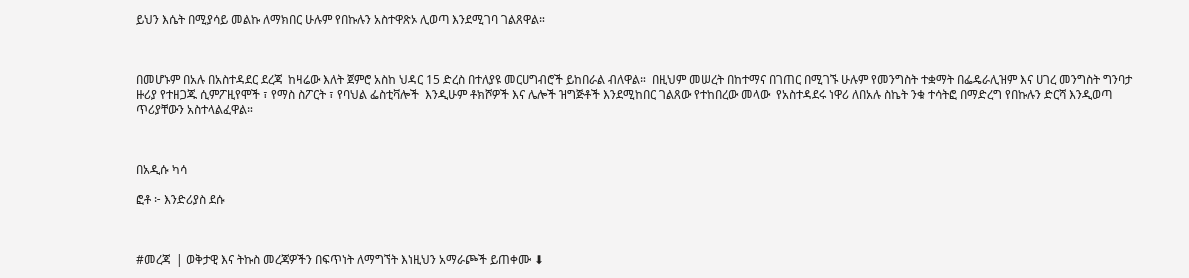ይህን እሴት በሚያሳይ መልኩ ለማክበር ሁሉም የበኩሉን አስተዋጽኦ ሊወጣ እንደሚገባ ገልጸዋል።



በመሆኑም በአሉ በአስተዳደር ደረጃ  ከዛሬው እለት ጀምሮ አስከ ህዳር 15 ድረስ በተለያዩ መርሀግብሮች ይከበራል ብለዋል።  በዚህም መሠረት በከተማና በገጠር በሚገኙ ሁሉም የመንግስት ተቋማት በፌዴራሊዝም እና ሀገረ መንግስት ግንባታ ዙሪያ የተዘጋጁ ሲምፖዚየሞች ፣ የማስ ስፖርት ፣ የባህል ፌስቲቫሎች  እንዲሁም ቶክሾዎች እና ሌሎች ዝግጅቶች እንደሚከበር ገልጸው የተከበረው መላው  የአስተዳደሩ ነዋሪ ለበአሉ ስኬት ንቁ ተሳትፎ በማድረግ የበኩሉን ድርሻ እንዲወጣ ጥሪያቸውን አስተላልፈዋል።



በአዲሱ ካሳ

ፎቶ ፦ እንድሪያስ ደሱ



#መረጃ  | ወቅታዊ እና ትኩስ መረጃዎችን በፍጥነት ለማግኘት እነዚህን አማራጮች ይጠቀሙ ⬇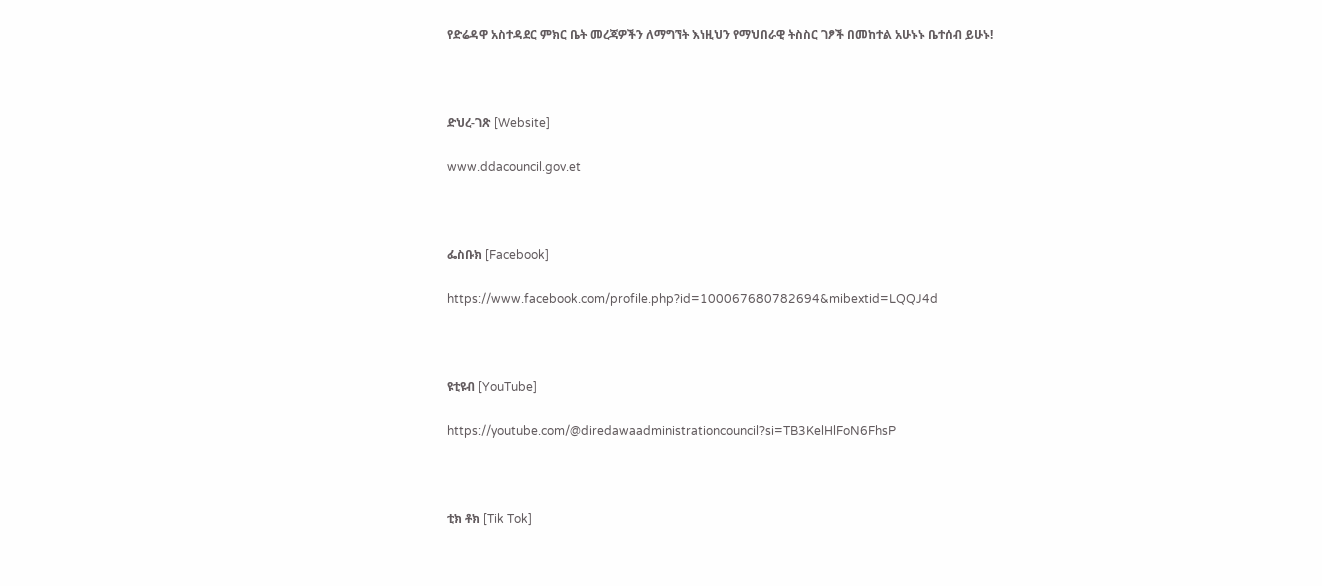የድሬዳዋ አስተዳደር ምክር ቤት መረጃዎችን ለማግኘት እነዚህን የማህበራዊ ትስስር ገፆች በመከተል አሁኑኑ ቤተሰብ ይሁኑ!



ድህረ-ገጽ [Website]

www.ddacouncil.gov.et



ፌስቡክ [Facebook]

https://www.facebook.com/profile.php?id=100067680782694&mibextid=LQQJ4d



ዩቲዩብ [YouTube]

https://youtube.com/@diredawaadministrationcouncil?si=TB3KelHlFoN6FhsP



ቲክ ቶክ [Tik Tok]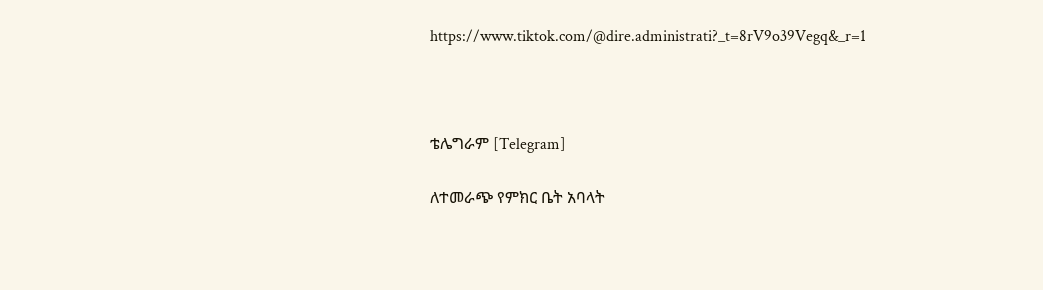https://www.tiktok.com/@dire.administrati?_t=8rV9o39Vegq&_r=1



ቴሌግራም [Telegram]

ለተመራጭ የምክር ቤት አባላት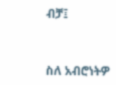ብቻ፤



ስለ አብሮነትዎ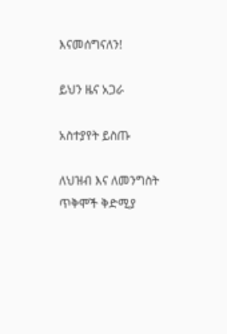እናመሰግናለን!

ይህን ዜና አጋራ

አስተያየት ይስጡ

ለህዝብ እና ለመንግስት ጥቅሞች ቅድሚያ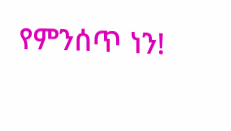የምንሰጥ ነን!